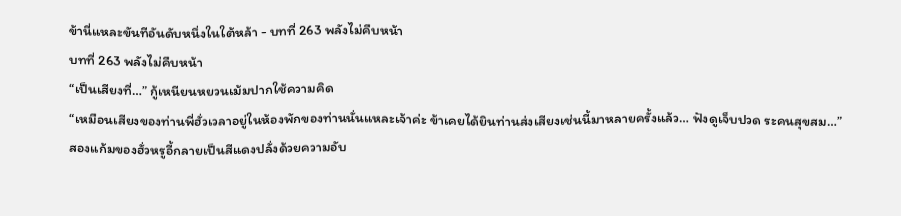ข้านี่แหละขันทีอันดับหนึ่งในใต้หล้า - บทที่ 263 พลังไม่คืบหน้า
บทที่ 263 พลังไม่คืบหน้า
“เป็นเสียงที่…” กู้เหนียนหยวนเม้มปากใช้ความคิด
“เหมือนเสียงของท่านพี่ฮั่วเวลาอยู่ในห้องพักของท่านนั่นแหละเจ้าค่ะ ข้าเคยได้ยินท่านส่งเสียงเช่นนี้มาหลายครั้งแล้ว… ฟังดูเจ็บปวด ระคนสุขสม…”
สองแก้มของฮั่วหรูอี้กลายเป็นสีแดงปลั่งด้วยความอับ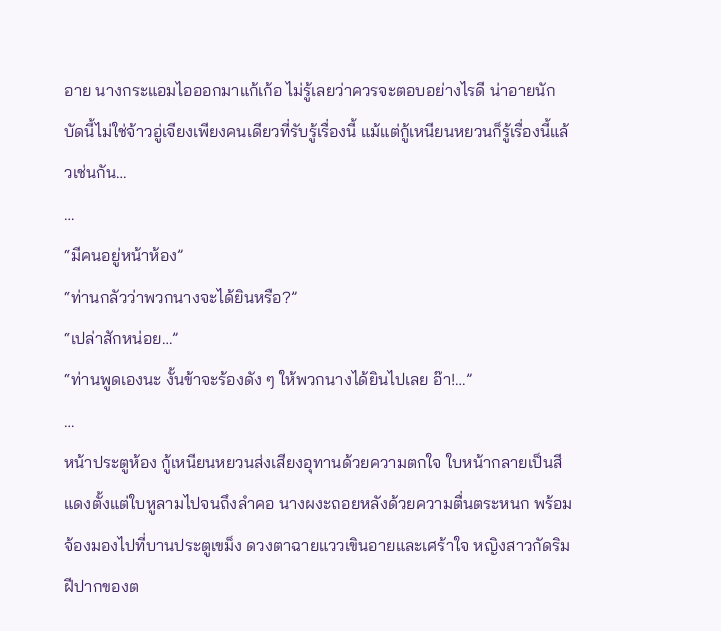อาย นางกระแอมไอออกมาแก้เก้อ ไม่รู้เลยว่าควรจะตอบอย่างไรดี น่าอายนัก บัดนี้ไม่ใช่จ้าวอู่เจียงเพียงคนเดียวที่รับรู้เรื่องนี้ แม้แต่กู้เหนียนหยวนก็รู้เรื่องนี้แล้วเช่นกัน…
…
“มีคนอยู่หน้าห้อง”
“ท่านกลัวว่าพวกนางจะได้ยินหรือ?”
“เปล่าสักหน่อย…”
“ท่านพูดเองนะ งั้นข้าจะร้องดัง ๆ ให้พวกนางได้ยินไปเลย อ๊า!…”
…
หน้าประตูห้อง กู้เหนียนหยวนส่งเสียงอุทานด้วยความตกใจ ใบหน้ากลายเป็นสีแดงตั้งแต่ใบหูลามไปจนถึงลำคอ นางผงะถอยหลังด้วยความตื่นตระหนก พร้อมจ้องมองไปที่บานประตูเขม็ง ดวงตาฉายแววเขินอายและเศร้าใจ หญิงสาวกัดริมฝีปากของต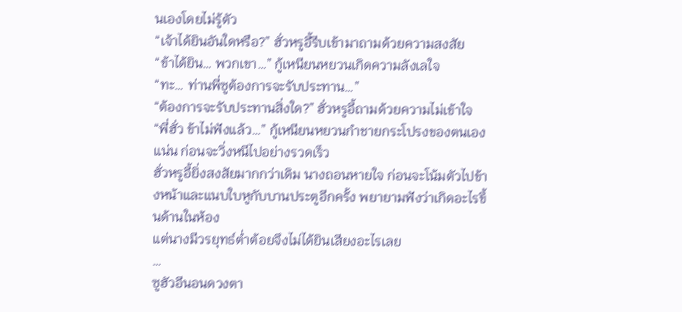นเองโดยไม่รู้ตัว
“เจ้าได้ยินอันใดหรือ?” ฮั่วหรูอี้รีบเข้ามาถามด้วยความสงสัย
“ข้าได้ยิน… พวกเขา…” กู้เหนียนหยวนเกิดความลังเลใจ
“ทะ… ท่านพี่ซูต้องการจะรับประทาน…”
“ต้องการจะรับประทานสิ่งใด?” ฮั่วหรูอี้ถามด้วยความไม่เข้าใจ
“พี่ฮั่ว ข้าไม่ฟังแล้ว…” กู้เหนียนหยวนกำชายกระโปรงของตนเองแน่น ก่อนจะวิ่งหนีไปอย่างรวดเร็ว
ฮั่วหรูอี้ยิ่งสงสัยมากกว่าเดิม นางถอนหายใจ ก่อนจะโน้มตัวไปข้างหน้าและแนบใบหูกับบานประตูอีกครั้ง พยายามฟังว่าเกิดอะไรขึ้นด้านในห้อง
แต่นางมีวรยุทธ์ต่ำต้อยจึงไม่ได้ยินเสียงอะไรเลย
…
ซูฮัวอีนอนดวงตา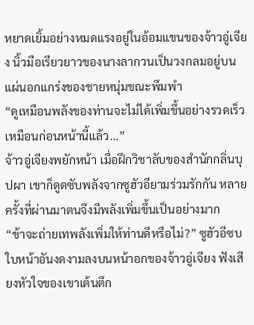หยาดเยิ้มอย่างหมดแรงอยู่ในอ้อมแขนของจ้าวอู่เจียง นิ้วมือเรียวยาวของนางลากวนเป็นวงกลมอยู่บนแผ่นอกแกร่งของชายหนุ่มขณะพึมพำ
“ดูเหมือนพลังของท่านจะไม่ได้เพิ่มขึ้นอย่างรวดเร็วเหมือนก่อนหน้านี้แล้ว…”
จ้าวอู่เจียงพยักหน้า เมื่อฝึกวิชาลับของสำนักกลิ่นบุปผา เขาก็ดูดซับพลังจากซูฮัวอียามร่วมรักกัน หลายครั้งที่ผ่านมาตนจึงมีพลังเพิ่มขึ้นเป็นอย่างมาก
“ข้าจะถ่ายเทพลังเพิ่มให้ท่านดีหรือไม่?” ซูฮัวอีซบใบหน้าอันงดงามลงบนหน้าอกของจ้าวอู่เจียง ฟังเสียงหัวใจของเขาเต้นตึก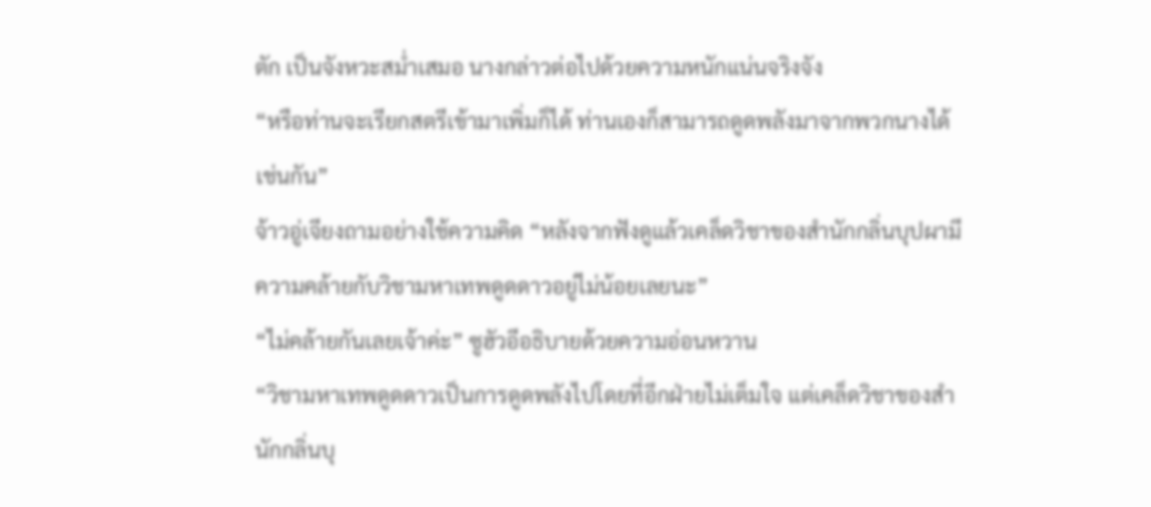ตัก เป็นจังหวะสม่ำเสมอ นางกล่าวต่อไปด้วยความหนักแน่นจริงจัง
“หรือท่านจะเรียกสตรีเข้ามาเพิ่มก็ได้ ท่านเองก็สามารถดูดพลังมาจากพวกนางได้เช่นกัน”
จ้าวอู่เจียงถามอย่างใช้ความคิด “หลังจากฟังดูแล้วเคล็ดวิชาของสำนักกลิ่นบุปผามีความคล้ายกับวิชามหาเทพดูดดาวอยู่ไม่น้อยเลยนะ”
“ไม่คล้ายกันเลยเจ้าค่ะ” ซูฮัวอีอธิบายด้วยความอ่อนหวาน
“วิชามหาเทพดูดดาวเป็นการดูดพลังไปโดยที่อีกฝ่ายไม่เต็มใจ แต่เคล็ดวิชาของสำนักกลิ่นบุ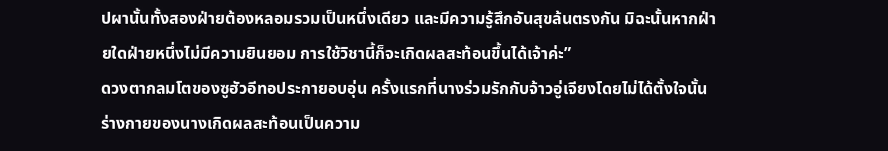ปผานั้นทั้งสองฝ่ายต้องหลอมรวมเป็นหนึ่งเดียว และมีความรู้สึกอันสุขล้นตรงกัน มิฉะนั้นหากฝ่ายใดฝ่ายหนึ่งไม่มีความยินยอม การใช้วิชานี้ก็จะเกิดผลสะท้อนขึ้นได้เจ้าค่ะ”
ดวงตากลมโตของซูฮัวอีทอประกายอบอุ่น ครั้งแรกที่นางร่วมรักกับจ้าวอู่เจียงโดยไม่ได้ตั้งใจนั้น ร่างกายของนางเกิดผลสะท้อนเป็นความ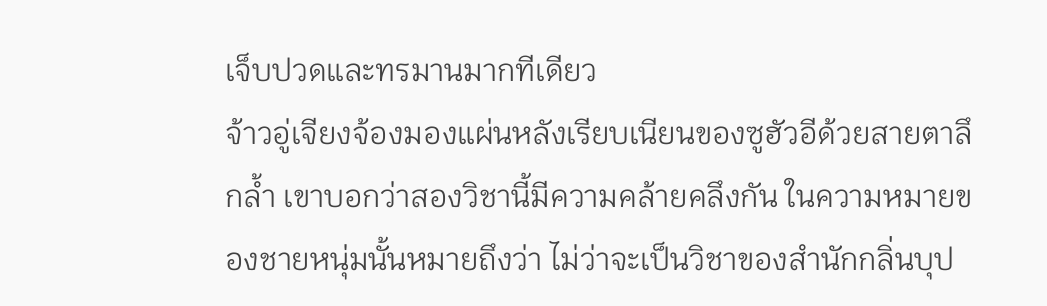เจ็บปวดและทรมานมากทีเดียว
จ้าวอู่เจียงจ้องมองแผ่นหลังเรียบเนียนของซูฮัวอีด้วยสายตาลึกล้ำ เขาบอกว่าสองวิชานี้มีความคล้ายคลึงกัน ในความหมายของชายหนุ่มนั้นหมายถึงว่า ไม่ว่าจะเป็นวิชาของสำนักกลิ่นบุป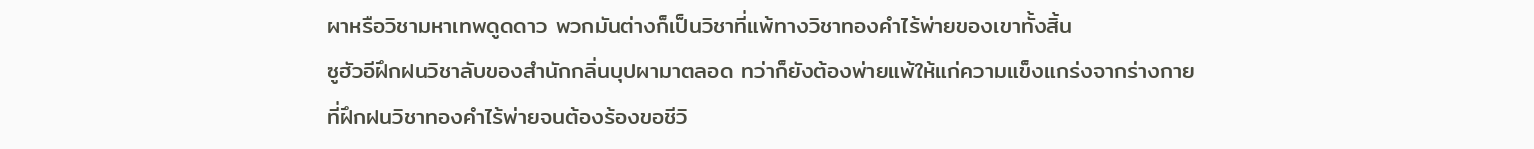ผาหรือวิชามหาเทพดูดดาว พวกมันต่างก็เป็นวิชาที่แพ้ทางวิชาทองคำไร้พ่ายของเขาทั้งสิ้น
ซูฮัวอีฝึกฝนวิชาลับของสำนักกลิ่นบุปผามาตลอด ทว่าก็ยังต้องพ่ายแพ้ให้แก่ความแข็งแกร่งจากร่างกายที่ฝึกฝนวิชาทองคำไร้พ่ายจนต้องร้องขอชีวิ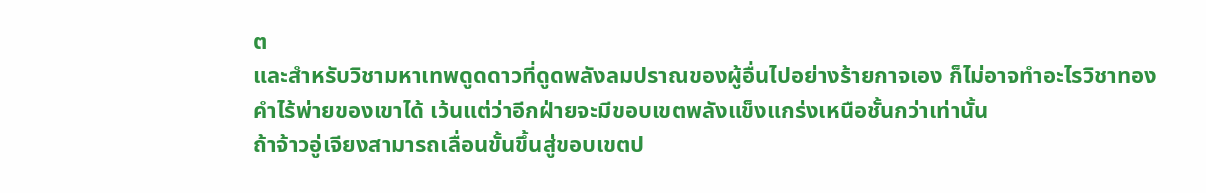ต
และสำหรับวิชามหาเทพดูดดาวที่ดูดพลังลมปราณของผู้อื่นไปอย่างร้ายกาจเอง ก็ไม่อาจทำอะไรวิชาทองคำไร้พ่ายของเขาได้ เว้นแต่ว่าอีกฝ่ายจะมีขอบเขตพลังแข็งแกร่งเหนือชั้นกว่าเท่านั้น
ถ้าจ้าวอู่เจียงสามารถเลื่อนขั้นขึ้นสู่ขอบเขตป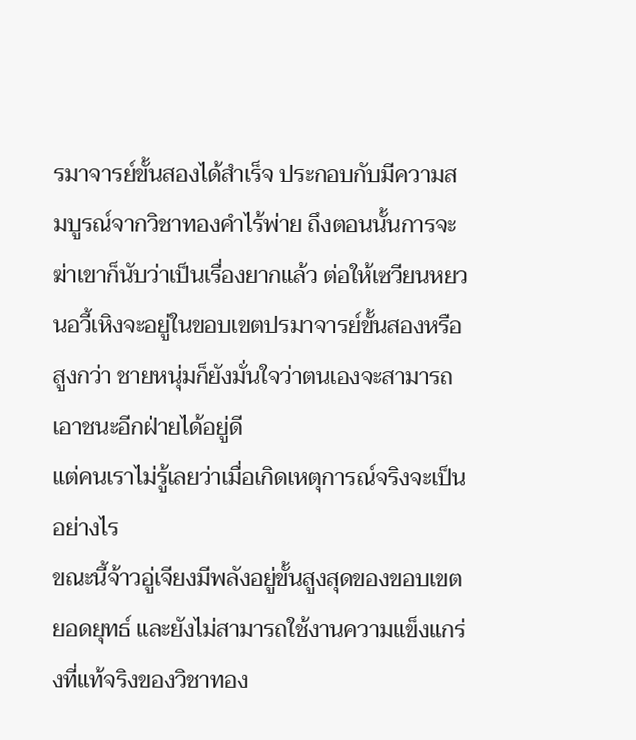รมาจารย์ขั้นสองได้สำเร็จ ประกอบกับมีความสมบูรณ์จากวิชาทองคำไร้พ่าย ถึงตอนนั้นการจะฆ่าเขาก็นับว่าเป็นเรื่องยากแล้ว ต่อให้เซวียนหยวนอวี้เหิงจะอยู่ในขอบเขตปรมาจารย์ขั้นสองหรือสูงกว่า ชายหนุ่มก็ยังมั่นใจว่าตนเองจะสามารถเอาชนะอีกฝ่ายได้อยู่ดี
แต่คนเราไม่รู้เลยว่าเมื่อเกิดเหตุการณ์จริงจะเป็นอย่างไร
ขณะนี้จ้าวอู่เจียงมีพลังอยู่ขั้นสูงสุดของขอบเขตยอดยุทธ์ และยังไม่สามารถใช้งานความแข็งแกร่งที่แท้จริงของวิชาทอง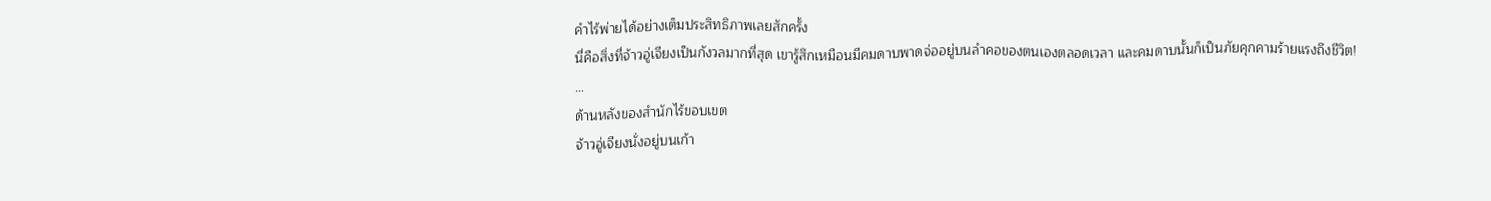คำไร้พ่ายได้อย่างเต็มประสิทธิภาพเลยสักครั้ง
นี่คือสิ่งที่จ้าวอู่เจียงเป็นกังวลมากที่สุด เขารู้สึกเหมือนมีคมดาบพาดจ่ออยู่บนลำคอของตนเองตลอดเวลา และคมดาบนั้นก็เป็นภัยคุกคามร้ายแรงถึงชีวิต!
…
ด้านหลังของสำนักไร้ขอบเขต
จ้าวอู่เจียงนั่งอยู่บนเก้า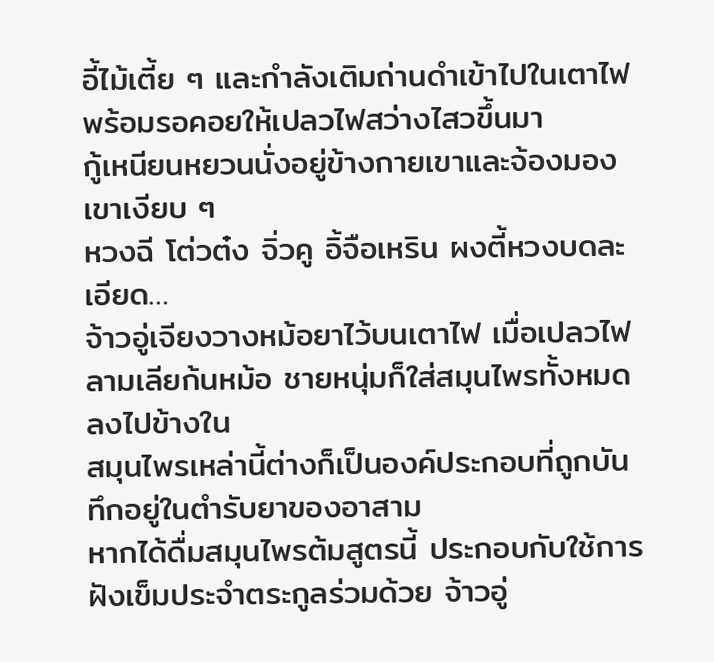อี้ไม้เตี้ย ๆ และกำลังเติมถ่านดำเข้าไปในเตาไฟ พร้อมรอคอยให้เปลวไฟสว่างไสวขึ้นมา
กู้เหนียนหยวนนั่งอยู่ข้างกายเขาและจ้องมองเขาเงียบ ๆ
หวงฉี โต่วต๋ง จิ่วคู อิ้จือเหริน ผงตี้หวงบดละเอียด…
จ้าวอู่เจียงวางหม้อยาไว้บนเตาไฟ เมื่อเปลวไฟลามเลียก้นหม้อ ชายหนุ่มก็ใส่สมุนไพรทั้งหมดลงไปข้างใน
สมุนไพรเหล่านี้ต่างก็เป็นองค์ประกอบที่ถูกบันทึกอยู่ในตำรับยาของอาสาม
หากได้ดื่มสมุนไพรต้มสูตรนี้ ประกอบกับใช้การฝังเข็มประจำตระกูลร่วมด้วย จ้าวอู่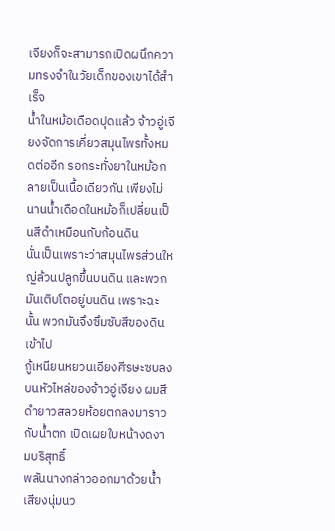เจียงก็จะสามารถเปิดผนึกความทรงจำในวัยเด็กของเขาได้สำเร็จ
น้ำในหม้อเดือดปุดแล้ว จ้าวอู่เจียงจัดการเคี่ยวสมุนไพรทั้งหมดต่ออีก รอกระทั่งยาในหม้อกลายเป็นเนื้อเดียวกัน เพียงไม่นานน้ำเดือดในหม้อก็เปลี่ยนเป็นสีดำเหมือนกับก้อนดิน
นั่นเป็นเพราะว่าสมุนไพรส่วนใหญ่ล้วนปลูกขึ้นบนดิน และพวกมันเติบโตอยู่บนดิน เพราะฉะนั้น พวกมันจึงซึมซับสีของดินเข้าไป
กู้เหนียนหยวนเอียงศีรษะซบลงบนหัวไหล่ของจ้าวอู่เจียง ผมสีดำยาวสลวยห้อยตกลงมาราวกับน้ำตก เปิดเผยใบหน้างดงามบริสุทธิ์
พลันนางกล่าวออกมาด้วยน้ำเสียงนุ่มนว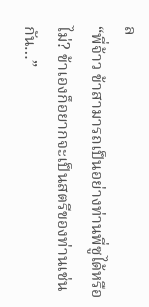ล
“พี่จ้าว ข้าสามารถเป็นอย่างท่านพี่ซูได้หรือไม่? ข้าเองก็อยากจะเป็นสตรีของท่านเช่นกัน…”